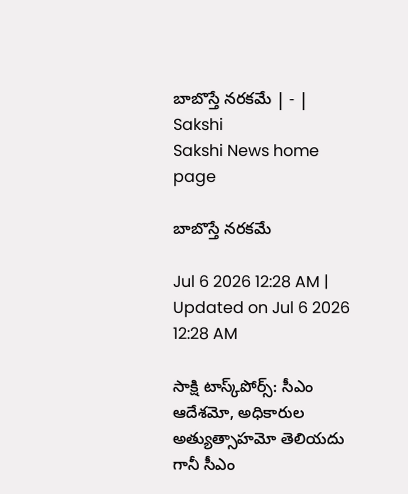బాబొస్తే నరకమే | - | Sakshi
Sakshi News home page

బాబొస్తే నరకమే

Jul 6 2026 12:28 AM | Updated on Jul 6 2026 12:28 AM

సాక్షి టాస్క్‌పోర్స్‌: సీఎం ఆదేశమో, అధికారుల అత్యుత్సాహమో తెలియదు గానీ సీఎం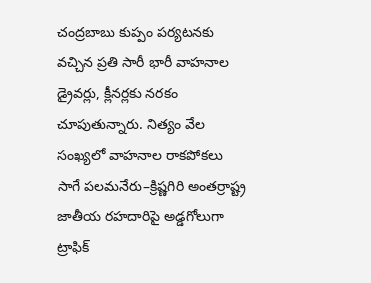చంద్రబాబు కుప్పం పర్యటనకు వచ్చిన ప్రతి సారీ భారీ వాహనాల డ్రైవర్లు, క్లీనర్లకు నరకం చూపుతున్నారు. నిత్యం వేల సంఖ్యలో వాహనాల రాకపోకలు సాగే పలమనేరు–క్రిష్ణగిరి అంతర్రాష్ట్ర జాతీయ రహదారిపై అడ్డగోలుగా ట్రాఫిక్‌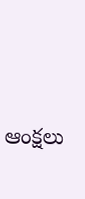ఆంక్షలు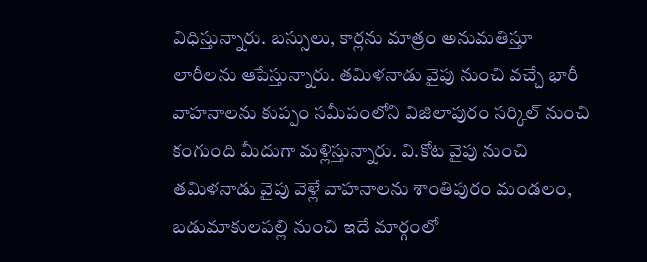విధిస్తున్నారు. బస్సులు, కార్లను మాత్రం అనుమతిస్తూ లారీలను ఆపేస్తున్నారు. తమిళనాడు వైపు నుంచి వచ్చే భారీ వాహనాలను కుప్పం సమీపంలోని విజిలాపురం సర్కిల్‌ నుంచి కంగుంది మీదుగా మళ్లిస్తున్నారు. వి.కోట వైపు నుంచి తమిళనాడు వైపు వెళ్లే వాహనాలను శాంతిపురం మండలం, బడుమాకులపల్లి నుంచి ఇదే మార్గంలో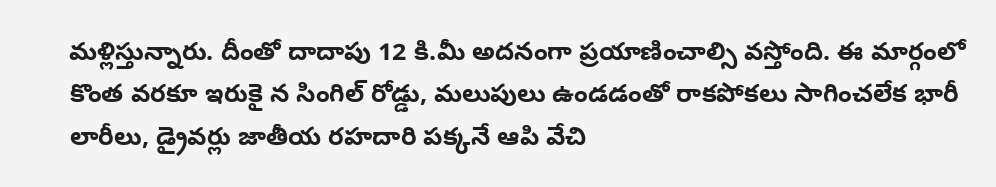మళ్లిస్తున్నారు. దీంతో దాదాపు 12 కి.మీ అదనంగా ప్రయాణించాల్సి వస్తోంది. ఈ మార్గంలో కొంత వరకూ ఇరుకై న సింగిల్‌ రోడ్డు, మలుపులు ఉండడంతో రాకపోకలు సాగించలేక భారీ లారీలు, డ్రైవర్లు జాతీయ రహదారి పక్కనే ఆపి వేచి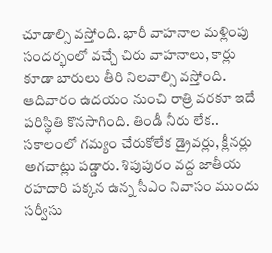చూడాల్సి వస్తోంది. భారీ వాహనాల మళ్లింపు సందర్భంలో వచ్చే చిరు వాహనాలు, కార్లు కూడా బారులు తీరి నిలవాల్సి వస్తోంది. ఆదివారం ఉదయం నుంచి రాత్రి వరకూ ఇదే పరిస్థితి కొనసాగింది. తిండీ నీరు లేక.. సకాలంలో గమ్యం చేరుకోలేక డ్రైవర్లు, క్లీనర్లు అగచాట్లు పడ్డారు. శిపుపురం వద్ద జాతీయ రహదారి పక్కన ఉన్న సీఎం నివాసం ముందు సర్వీసు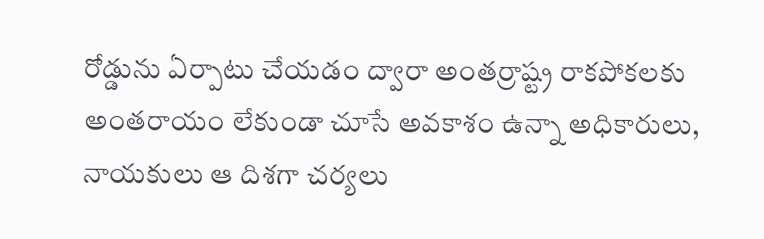రోడ్డును ఏర్పాటు చేయడం ద్వారా అంతర్రాష్ట్ర రాకపోకలకు అంతరాయం లేకుండా చూసే అవకాశం ఉన్నా అధికారులు, నాయకులు ఆ దిశగా చర్యలు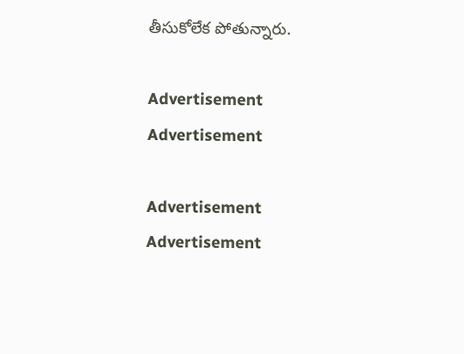తీసుకోలేక పోతున్నారు.

Advertisement
Advertisement

Advertisement
Advertisement